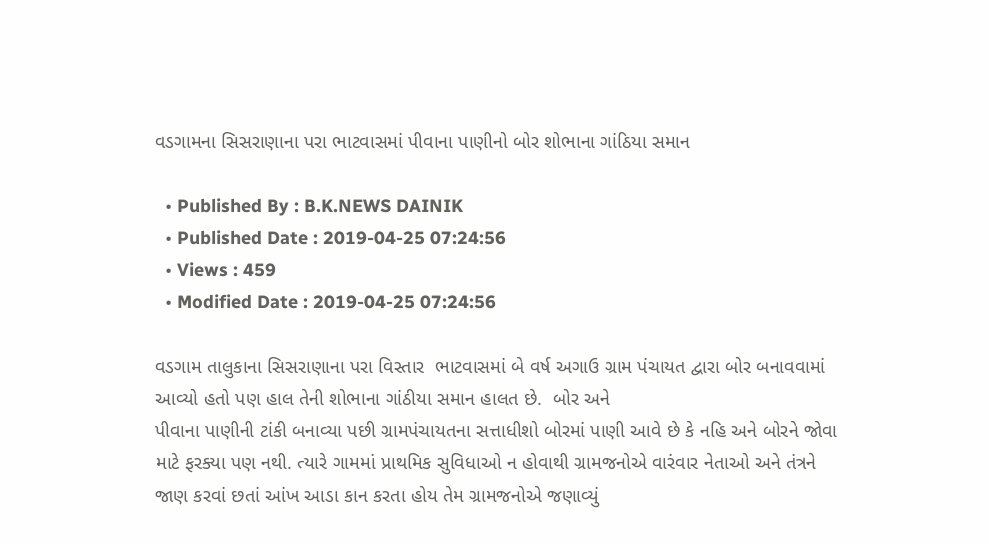વડગામના સિસરાણાના પરા ભાટવાસમાં પીવાના પાણીનો બોર શોભાના ગાંઠિયા સમાન

  • Published By : B.K.NEWS DAINIK
  • Published Date : 2019-04-25 07:24:56
  • Views : 459
  • Modified Date : 2019-04-25 07:24:56

વડગામ તાલુકાના સિસરાણાના પરા વિસ્તાર  ભાટવાસમાં બે વર્ષ અગાઉ ગ્રામ પંચાયત દ્વારા બોર બનાવવામાં આવ્યો હતો પણ હાલ તેની શોભાના ગાંઠીયા સમાન હાલત છે.  બોર અને
પીવાના પાણીની ટાંકી બનાવ્યા પછી ગ્રામપંચાયતના સત્તાધીશો બોરમાં પાણી આવે છે કે નહિ અને બોરને જોવા માટે ફરક્યા પણ નથી. ત્યારે ગામમાં પ્રાથમિક સુવિધાઓ ન હોવાથી ગ્રામજનોએ વારંવાર નેતાઓ અને તંત્રને જાણ કરવાં છતાં આંખ આડા કાન કરતા હોય તેમ ગ્રામજનોએ જણાવ્યું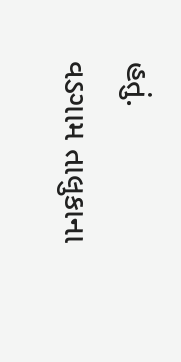હતું.
વડગામ તાલુકાના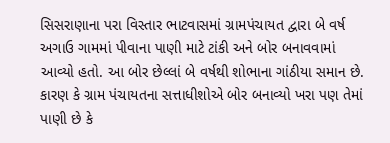સિસરાણાના પરા વિસ્તાર ભાટવાસમાં ગ્રામપંચાયત દ્વારા બે વર્ષ અગાઉ ગામમાં પીવાના પાણી માટે ટાંકી અને બોર બનાવવામાં આવ્યો હતો. આ બોર છેલ્લાં બે વર્ષથી શોભાના ગાંઠીયા સમાન છે. કારણ કે ગ્રામ પંચાયતના સત્તાધીશોએ બોર બનાવ્યો ખરા પણ તેમાં
પાણી છે કે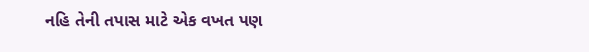નહિ તેની તપાસ માટે એક વખત પણ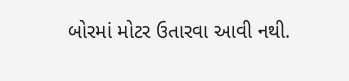બોરમાં મોટર ઉતારવા આવી નથી.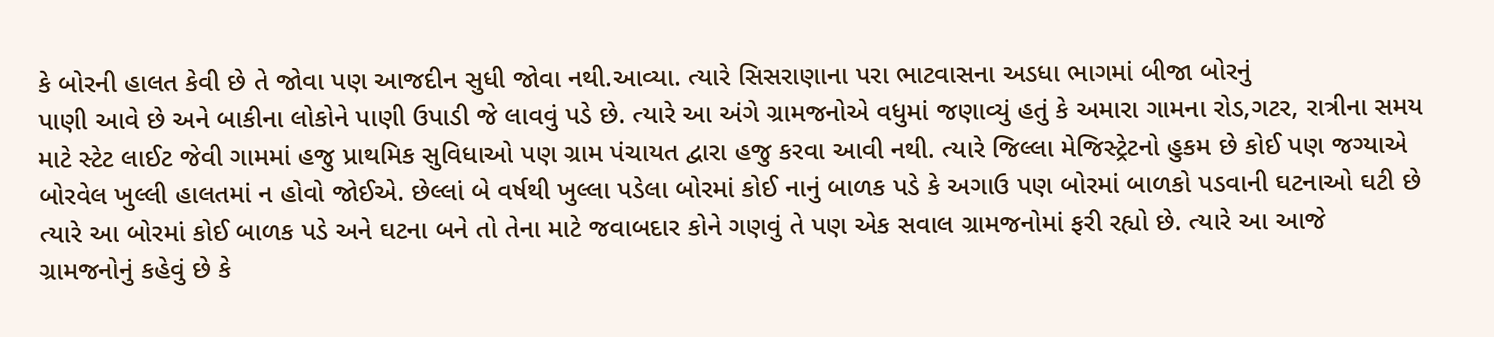કે બોરની હાલત કેવી છે તે જોવા પણ આજદીન સુધી જોવા નથી.આવ્યા. ત્યારે સિસરાણાના પરા ભાટવાસના અડધા ભાગમાં બીજા બોરનું
પાણી આવે છે અને બાકીના લોકોને પાણી ઉપાડી જે લાવવું પડે છે. ત્યારે આ અંગે ગ્રામજનોએ વધુમાં જણાવ્યું હતું કે અમારા ગામના રોડ,ગટર, રાત્રીના સમય માટે સ્ટેટ લાઈટ જેવી ગામમાં હજુ પ્રાથમિક સુવિધાઓ પણ ગ્રામ પંચાયત દ્વારા હજુ કરવા આવી નથી. ત્યારે જિલ્લા મેજિસ્ટ્રેટનો હુકમ છે કોઈ પણ જગ્યાએ બોરવેલ ખુલ્લી હાલતમાં ન હોવો જોઈએ. છેલ્લાં બે વર્ષથી ખુલ્લા પડેલા બોરમાં કોઈ નાનું બાળક પડે કે અગાઉ પણ બોરમાં બાળકો પડવાની ઘટનાઓ ઘટી છે ત્યારે આ બોરમાં કોઈ બાળક પડે અને ઘટના બને તો તેના માટે જવાબદાર કોને ગણવું તે પણ એક સવાલ ગ્રામજનોમાં ફરી રહ્યો છે. ત્યારે આ આજે ગ્રામજનોનું કહેવું છે કે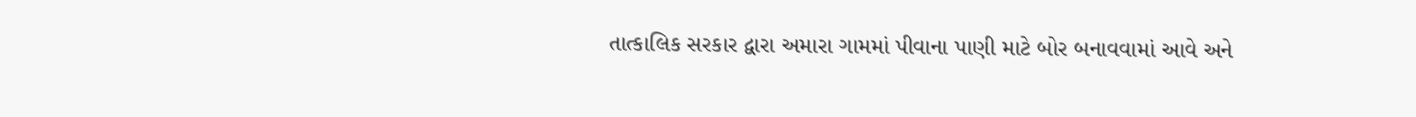તાત્કાલિક સરકાર દ્વારા અમારા ગામમાં પીવાના પાણી માટે બોર બનાવવામાં આવે અને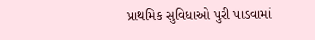પ્રાથમિક સુવિધાઓ પુરી પાડવામાં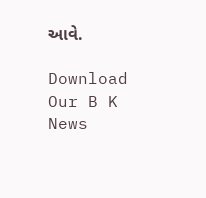આવે.

Download Our B K News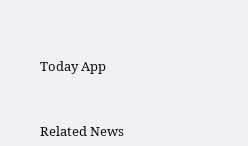Today App



Related News